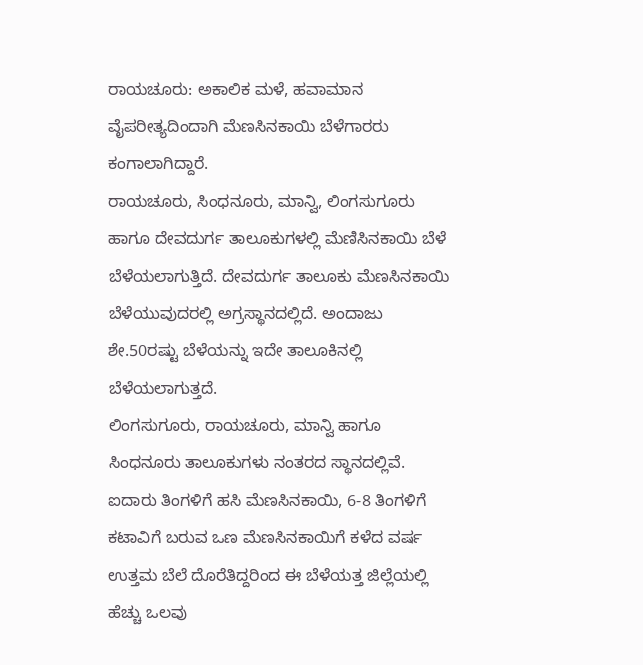ರಾಯಚೂರು: ಅಕಾಲಿಕ ಮಳೆ, ಹವಾಮಾನ ವೈಪರೀತ್ಯದಿಂದಾಗಿ ಮೆಣಸಿನಕಾಯಿ ಬೆಳೆಗಾರರು ಕಂಗಾಲಾಗಿದ್ದಾರೆ.
ರಾಯಚೂರು, ಸಿಂಧನೂರು, ಮಾನ್ವಿ, ಲಿಂಗಸುಗೂರು ಹಾಗೂ ದೇವದುರ್ಗ ತಾಲೂಕುಗಳಲ್ಲಿ ಮೆಣಿಸಿನಕಾಯಿ ಬೆಳೆ ಬೆಳೆಯಲಾಗುತ್ತಿದೆ. ದೇವದುರ್ಗ ತಾಲೂಕು ಮೆಣಸಿನಕಾಯಿ ಬೆಳೆಯುವುದರಲ್ಲಿ ಅಗ್ರಸ್ಥಾನದಲ್ಲಿದೆ. ಅಂದಾಜು ಶೇ.50ರಷ್ಟು ಬೆಳೆಯನ್ನು ಇದೇ ತಾಲೂಕಿನಲ್ಲಿ ಬೆಳೆಯಲಾಗುತ್ತದೆ.
ಲಿಂಗಸುಗೂರು, ರಾಯಚೂರು, ಮಾನ್ವಿ ಹಾಗೂ ಸಿಂಧನೂರು ತಾಲೂಕುಗಳು ನಂತರದ ಸ್ಥಾನದಲ್ಲಿವೆ. ಐದಾರು ತಿಂಗಳಿಗೆ ಹಸಿ ಮೆಣಸಿನಕಾಯಿ, 6-8 ತಿಂಗಳಿಗೆ ಕಟಾವಿಗೆ ಬರುವ ಒಣ ಮೆಣಸಿನಕಾಯಿಗೆ ಕಳೆದ ವರ್ಷ ಉತ್ತಮ ಬೆಲೆ ದೊರೆತಿದ್ದರಿಂದ ಈ ಬೆಳೆಯತ್ತ ಜಿಲ್ಲೆಯಲ್ಲಿ ಹೆಚ್ಚು ಒಲವು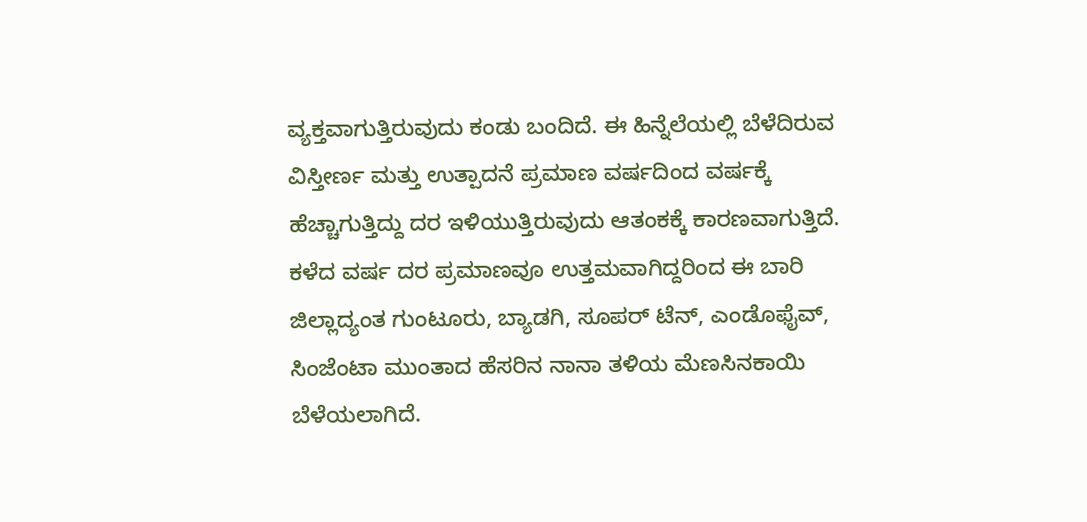ವ್ಯಕ್ತವಾಗುತ್ತಿರುವುದು ಕಂಡು ಬಂದಿದೆ. ಈ ಹಿನ್ನೆಲೆಯಲ್ಲಿ ಬೆಳೆದಿರುವ ವಿಸ್ತೀರ್ಣ ಮತ್ತು ಉತ್ಪಾದನೆ ಪ್ರಮಾಣ ವರ್ಷದಿಂದ ವರ್ಷಕ್ಕೆ ಹೆಚ್ಚಾಗುತ್ತಿದ್ದು ದರ ಇಳಿಯುತ್ತಿರುವುದು ಆತಂಕಕ್ಕೆ ಕಾರಣವಾಗುತ್ತಿದೆ.
ಕಳೆದ ವರ್ಷ ದರ ಪ್ರಮಾಣವೂ ಉತ್ತಮವಾಗಿದ್ದರಿಂದ ಈ ಬಾರಿ ಜಿಲ್ಲಾದ್ಯಂತ ಗುಂಟೂರು, ಬ್ಯಾಡಗಿ, ಸೂಪರ್ ಟೆನ್, ಎಂಡೊಫೈವ್, ಸಿಂಜೆಂಟಾ ಮುಂತಾದ ಹೆಸರಿನ ನಾನಾ ತಳಿಯ ಮೆಣಸಿನಕಾಯಿ ಬೆಳೆಯಲಾಗಿದೆ.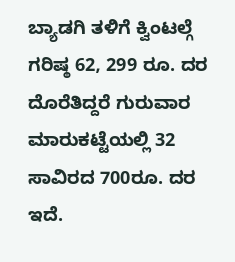ಬ್ಯಾಡಗಿ ತಳಿಗೆ ಕ್ವಿಂಟಲ್ಗೆ ಗರಿಷ್ಠ 62, 299 ರೂ. ದರ ದೊರೆತಿದ್ದರೆ ಗುರುವಾರ ಮಾರುಕಟ್ಟೆಯಲ್ಲಿ 32 ಸಾವಿರದ 700ರೂ. ದರ ಇದೆ.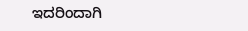ಇದರಿಂದಾಗಿ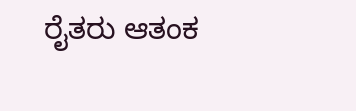ರೈತರು ಆತಂಕ